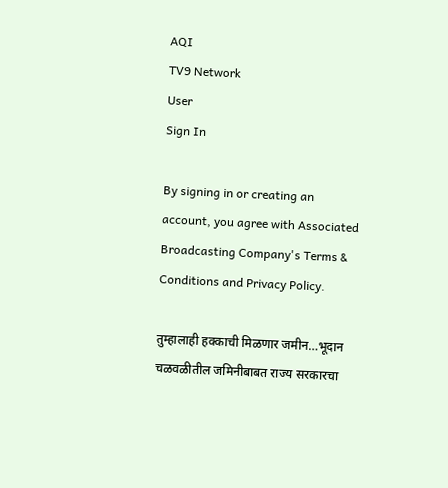AQI
TV9 Network
User
Sign In

By signing in or creating an account, you agree with Associated Broadcasting Company's Terms & Conditions and Privacy Policy.

तुम्हालाही हक्काची मिळणार जमीन…भूदान चळवळीतील जमिनीबाबत राज्य सरकारचा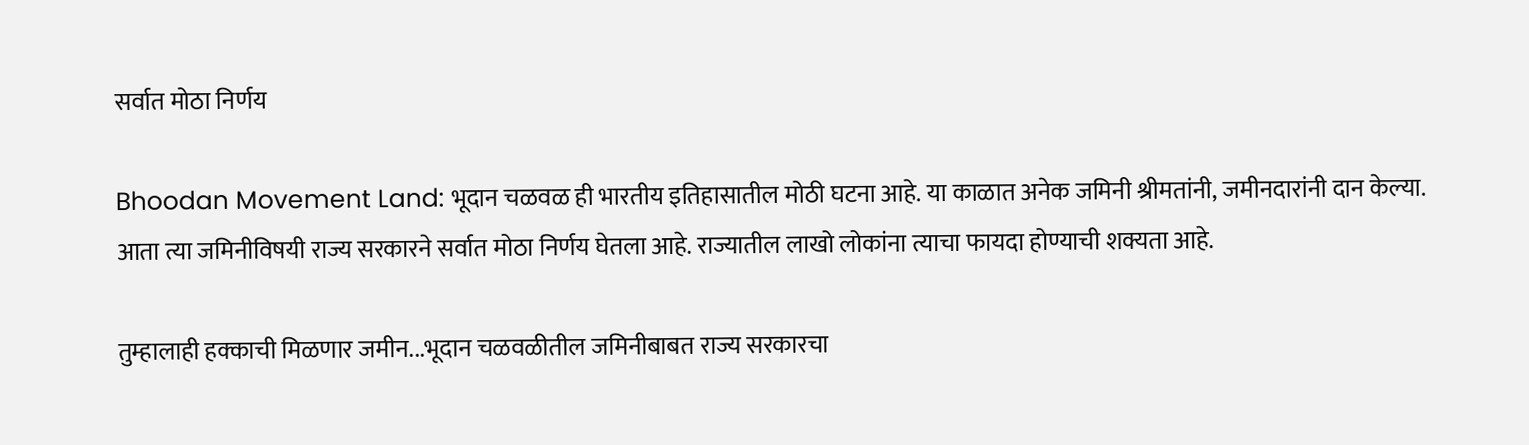सर्वात मोठा निर्णय

Bhoodan Movement Land: भूदान चळवळ ही भारतीय इतिहासातील मोठी घटना आहे. या काळात अनेक जमिनी श्रीमतांनी, जमीनदारांनी दान केल्या. आता त्या जमिनीविषयी राज्य सरकारने सर्वात मोठा निर्णय घेतला आहे. राज्यातील लाखो लोकांना त्याचा फायदा होण्याची शक्यता आहे.

तुम्हालाही हक्काची मिळणार जमीन...भूदान चळवळीतील जमिनीबाबत राज्य सरकारचा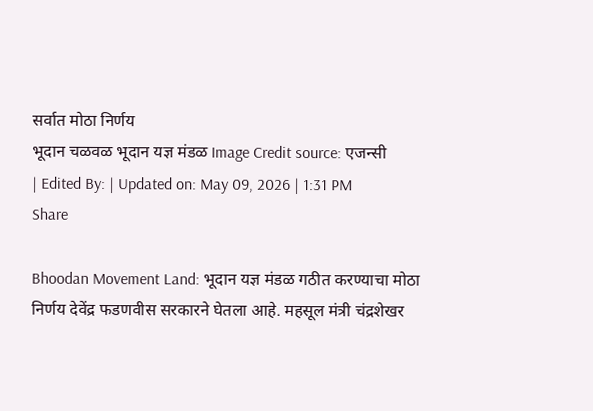सर्वात मोठा निर्णय
भूदान चळवळ भूदान यज्ञ मंडळ Image Credit source: एजन्सी
| Edited By: | Updated on: May 09, 2026 | 1:31 PM
Share

Bhoodan Movement Land: भूदान यज्ञ मंडळ गठीत करण्याचा मोठा निर्णय देवेंद्र फडणवीस सरकारने घेतला आहे. महसूल मंत्री चंद्रशेखर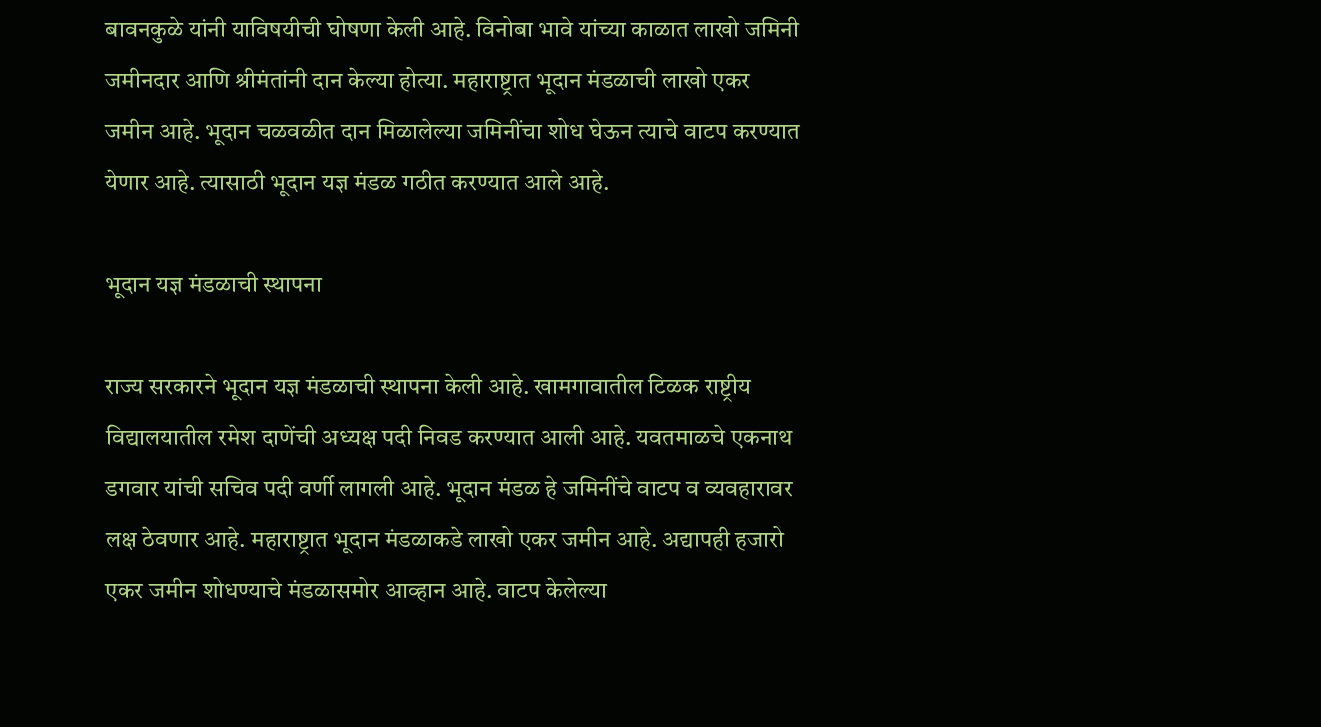बावनकुळे यांनी याविषयीची घोषणा केली आहे. विनोबा भावे यांच्या काळात लाखो जमिनी जमीनदार आणि श्रीमंतांनी दान केल्या होत्या. महाराष्ट्रात भूदान मंडळाची लाखो एकर जमीन आहे. भूदान चळवळीत दान मिळालेल्या जमिनींचा शोध घेऊन त्याचे वाटप करण्यात येणार आहे. त्यासाठी भूदान यज्ञ मंडळ गठीत करण्यात आले आहे.

भूदान यज्ञ मंडळाची स्थापना

राज्य सरकारने भूदान यज्ञ मंडळाची स्थापना केली आहे. खामगावातील टिळक राष्ट्रीय विद्यालयातील रमेश दाणेंची अध्यक्ष पदी निवड करण्यात आली आहे. यवतमाळचे एकनाथ डगवार यांची सचिव पदी वर्णी लागली आहे. भूदान मंडळ हे जमिनींचे वाटप व व्यवहारावर लक्ष ठेवणार आहे. महाराष्ट्रात भूदान मंडळाकडे लाखो एकर जमीन आहे. अद्यापही हजारो एकर जमीन शोधण्याचे मंडळासमोर आव्हान आहे. वाटप केलेल्या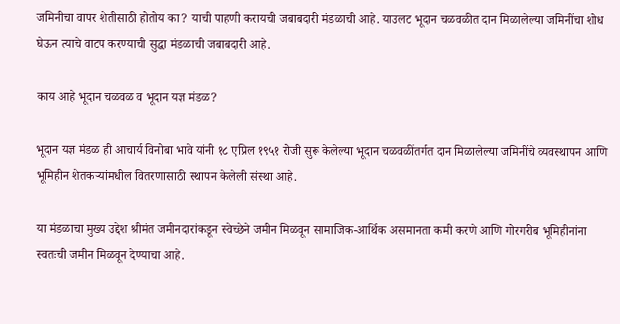जमिनीचा वापर शेतीसाठी होतोय का? याची पाहणी करायची जबाबदारी मंडळाची आहे. याउलट भूदान चळवळीत दान मिळालेल्या जमिनींचा शोध घेऊन त्याचे वाटप करण्याची सुद्धा मंडळाची जबाबदारी आहे.

काय आहे भूदान चळवळ व भूदान यज्ञ मंडळ?

भूदान यज्ञ मंडळ ही आचार्य विनोबा भावे यांनी १८ एप्रिल १९५१ रोजी सुरू केलेल्या भूदान चळवळींतर्गत दान मिळालेल्या जमिनींचे व्यवस्थापन आणि भूमिहीन शेतकऱ्यांमधील वितरणासाठी स्थापन केलेली संस्था आहे.

या मंडळाचा मुख्य उद्देश श्रीमंत जमीनदारांकडून स्वेच्छेने जमीन मिळवून सामाजिक-आर्थिक असमानता कमी करणे आणि गोरगरीब भूमिहीनांना स्वतःची जमीन मिळवून देण्याचा आहे.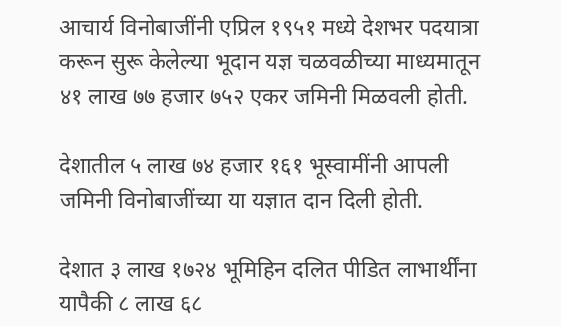आचार्य विनोबाजींनी एप्रिल १९५१ मध्ये देशभर पदयात्रा करून सुरू केलेल्या भूदान यज्ञ चळवळीच्या माध्यमातून ४१ लाख ७७ हजार ७५२ एकर जमिनी मिळवली होती.

देशातील ५ लाख ७४ हजार १६१ भूस्वामींनी आपली जमिनी विनोबाजींच्या या यज्ञात दान दिली होती.

देशात ३ लाख १७२४ भूमिहिन दलित पीडित लाभार्थींना यापैकी ८ लाख ६८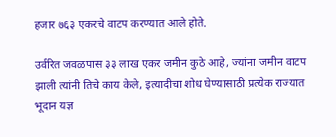हजार ७६३ एकरचे वाटप करण्यात आले होते.

उर्वरित जवळपास ३३ लाख एकर जमीन कुठे आहे, ज्यांना जमीन वाटप झाली त्यांनी तिचे काय केले, इत्यादीचा शोध घेण्यासाठी प्रत्येक राज्यात भूदान यज्ञ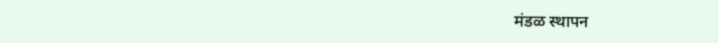मंडळ स्थापन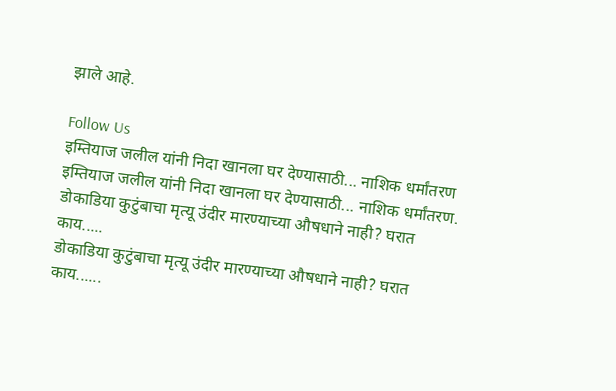झाले आहे.

Follow Us
इम्तियाज जलील यांनी निदा खानला घर देण्यासाठी... नाशिक धर्मांतरण
इम्तियाज जलील यांनी निदा खानला घर देण्यासाठी... नाशिक धर्मांतरण.
डोकाडिया कुटुंबाचा मृत्यू उंदीर मारण्याच्या औषधाने नाही? घरात काय.....
डोकाडिया कुटुंबाचा मृत्यू उंदीर मारण्याच्या औषधाने नाही? घरात काय......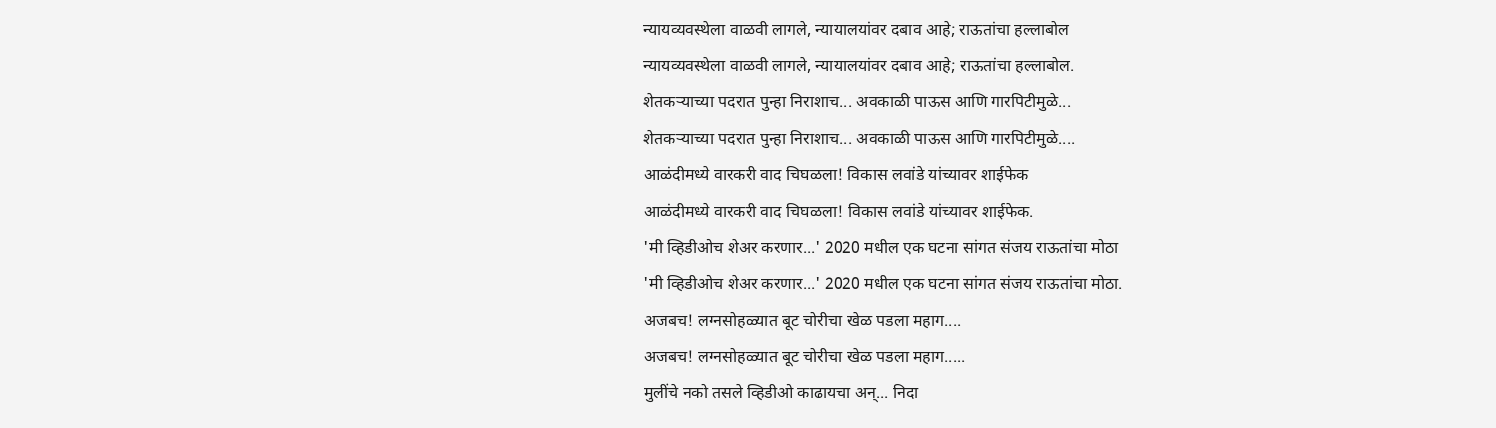न्यायव्यवस्थेला वाळवी लागले, न्यायालयांवर दबाव आहे; राऊतांचा हल्लाबोल
न्यायव्यवस्थेला वाळवी लागले, न्यायालयांवर दबाव आहे; राऊतांचा हल्लाबोल.
शेतकऱ्याच्या पदरात पुन्हा निराशाच... अवकाळी पाऊस आणि गारपिटीमुळे...
शेतकऱ्याच्या पदरात पुन्हा निराशाच... अवकाळी पाऊस आणि गारपिटीमुळे....
आळंदीमध्ये वारकरी वाद चिघळला! विकास लवांडे यांच्यावर शाईफेक
आळंदीमध्ये वारकरी वाद चिघळला! विकास लवांडे यांच्यावर शाईफेक.
'मी व्हिडीओच शेअर करणार...' 2020 मधील एक घटना सांगत संजय राऊतांचा मोठा
'मी व्हिडीओच शेअर करणार...' 2020 मधील एक घटना सांगत संजय राऊतांचा मोठा.
अजबच! लग्नसोहळ्यात बूट चोरीचा खेळ पडला महाग....
अजबच! लग्नसोहळ्यात बूट चोरीचा खेळ पडला महाग.....
मुलींचे नको तसले व्हिडीओ काढायचा अन्... निदा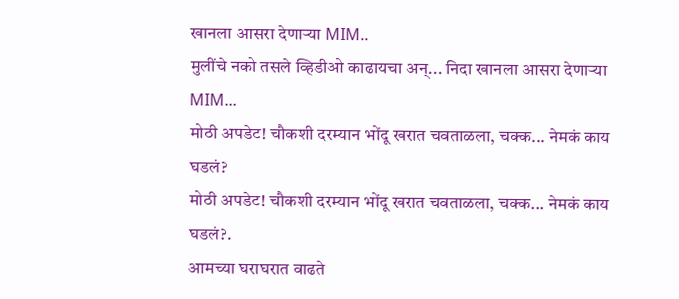खानला आसरा देणाऱ्या MIM..
मुलींचे नको तसले व्हिडीओ काढायचा अन्... निदा खानला आसरा देणाऱ्या MIM...
मोठी अपडेट! चौकशी दरम्यान भोंदू खरात चवताळला, चक्क... नेमकं काय घडलं?
मोठी अपडेट! चौकशी दरम्यान भोंदू खरात चवताळला, चक्क... नेमकं काय घडलं?.
आमच्या घराघरात वाढते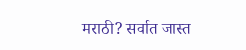मराठी? सर्वात जास्त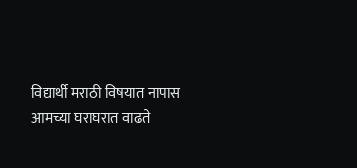विद्यार्थी मराठी विषयात नापास
आमच्या घराघरात वाढते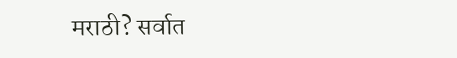मराठी? सर्वात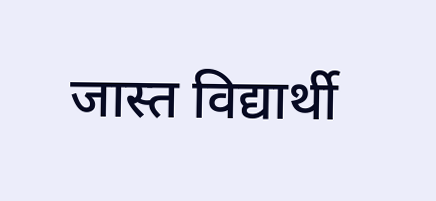जास्त विद्यार्थी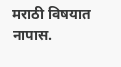मराठी विषयात नापास.